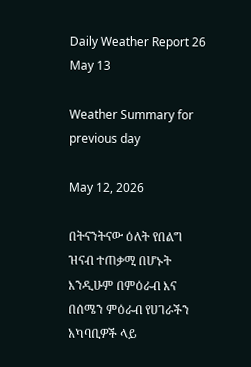Daily Weather Report 26 May 13

Weather Summary for previous day

May 12, 2026

በትናንትናው ዕለት የበልግ ዝናብ ተጠቃሚ በሆኑት እንዲሁም በምዕራብ እና በሰሜን ምዕራብ የሀገራችን አካባቢዎች ላይ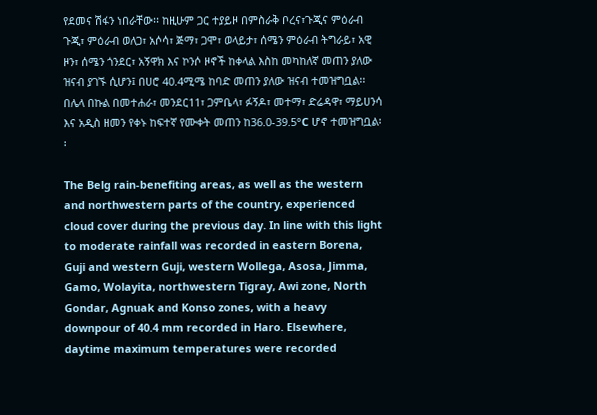የደመና ሽፋን ነበራቸው፡፡ ከዚሁም ጋር ተያይዞ በምስራቅ ቦረና፣ጉጂና ምዕራብ ጉጂ፣ ምዕራብ ወለጋ፣ አሶሳ፣ ጅማ፣ ጋሞ፣ ወላይታ፣ ሰሜን ምዕራብ ትግራይ፣ አዊ ዞን፣ ሰሜን ጎንደር፣ አኝዋክ እና ኮንሶ ዞኖች ከቀላል እስከ መካከለኛ መጠን ያለው ዝናብ ያገኙ ሲሆን፤ በሀሮ 40.4ሚሜ ከባድ መጠን ያለው ዝናብ ተመዝግቧል፡፡ በሌላ በኩል በመተሐራ፣ መንደር11፣ ጋምቤላ፣ ፉኝዶ፣ መተማ፣ ድሬዳዋ፣ ማይሀንሳ እና አዲስ ዘመን የቀኑ ከፍተኛ የሙቀት መጠን ከ36.0-39.5°C ሆኖ ተመዝግቧል፡፡

The Belg rain-benefiting areas, as well as the western and northwestern parts of the country, experienced cloud cover during the previous day. In line with this light to moderate rainfall was recorded in eastern Borena, Guji and western Guji, western Wollega, Asosa, Jimma, Gamo, Wolayita, northwestern Tigray, Awi zone, North Gondar, Agnuak and Konso zones, with a heavy downpour of 40.4 mm recorded in Haro. Elsewhere, daytime maximum temperatures were recorded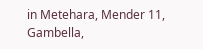in Metehara, Mender 11, Gambella,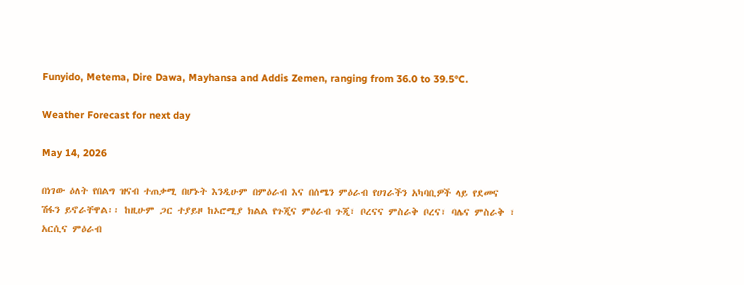Funyido, Metema, Dire Dawa, Mayhansa and Addis Zemen, ranging from 36.0 to 39.5°C.

Weather Forecast for next day

May 14, 2026

በነገው ዕለት የበልግ ዝናብ ተጠቃሚ በሆኑት እንዲሁም በምዕራብ እና በሰሜን ምዕራብ የሀገራችን አካባቢዎች ላይ የደመና ሽፋን ይኖራቸዋል፡፡ ከዚሁም ጋር ተያይዞ ከኦሮሚያ ክልል የጉጂና ምዕራብ ጉጂ፣ ቦረናና ምስራቅ ቦረና፣ ባሌና ምስራቅ ፣ አርሲና ምዕራብ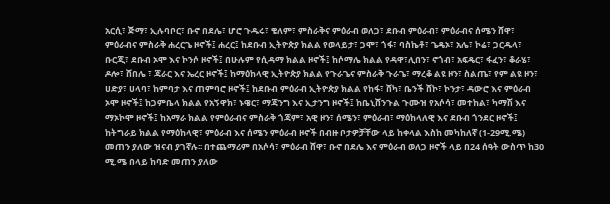አርሲ፣ ጅማ፣ ኢሉባቦር፣ ቡኖ በደሌ፣ ሆሮ ጉዱሩ፣ ቄለም፣ ምስራቅና ምዕራብ ወለጋ፣ ደቡብ ምዕራብ፣ ምዕራብና ሰሜን ሸዋ፣ ምዕራብና ምስራቅ ሐረርጌ ዞኖች፤ ሐረር፤ ከደቡብ ኢትዮጵያ ክልል የወላይታ፣ ጋሞ፣ ጎፋ፣ ባስኬቶ፣ ጌዴኦ፣ አሌ፣ ኮሬ፣ ጋርዱላ፣ ቡርጂ፣ ደቡብ ኦሞ እና ኮንሶ ዞኖች፤ በሁሉም የሲዳማ ክልል ዞኖች፤ ከሶማሌ ክልል የዳዋ፣ሊበን፣ ኖጎብ፣ አፍዴር፣ ፋፈን፣ ቆራሄ፣ ዶሎ፣ ሸበሌ ፣ ጃራር እና ኤረር ዞኖች፤ ከማዕከላዊ ኢትዮጵያ ክልል የጉራጌና ምስራቅ ጉራጌ፣ ማረቆ ልዩ ዞን፣ ስልጤ፣ የም ልዩ ዞን፣ ሀድያ፣ ሀላባ፣ ከምባታ እና ጠምባሮ ዞኖች፤ ከደቡብ ምዕራብ ኢትዮጵያ ክልል የከፋ፣ ሸካ፣ ቤንች ሸኮ፣ ኮንታ፣ ዳውሮ እና ምዕራብ ኦሞ ዞኖች፤ ከጋምቤላ ክልል የአኝዋክ፣ ኑዌር፣ ማጃንግ እና ኢታንግ ዞኖች፤ ከቤኒሸንጉል ጉሙዝ የአሶሳ፣ መተከል፣ ካማሽ እና ማኦኮሞ ዞኖች፤ ከአማራ ክልል የምዕራብና ምስራቅ ጎጃም፣ አዊ ዞን፣ ሰሜን፣ ምዕራብ፣ ማዕከላለዊ እና ደቡብ ጎንደር ዞኖች፤ ከትግራይ ክልል የማዕከላዊ፣ ምዕራብ እና ሰሜን ምዕራብ ዞኖች በብዙ ቦታዎቻቸው ላይ ከቀላል እስከ መካከለኛ (1-29ሚ.ሜ) መጠን ያለው ዝናብ ያገኛሉ፡፡ በተጨማሪም በአሶሳ፣ ምዕራብ ሸዋ፣ ቡኖ በደሌ እና ምዕራብ ወለጋ ዞኖች ላይ በ24 ሰዓት ውስጥ ከ30 ሚ.ሜ በላይ ከባድ መጠን ያለው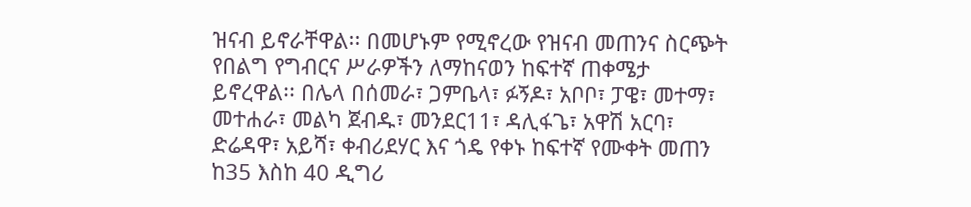ዝናብ ይኖራቸዋል፡፡ በመሆኑም የሚኖረው የዝናብ መጠንና ስርጭት የበልግ የግብርና ሥራዎችን ለማከናወን ከፍተኛ ጠቀሜታ ይኖረዋል፡፡ በሌላ በሰመራ፣ ጋምቤላ፣ ፉኝዶ፣ አቦቦ፣ ፓዌ፣ መተማ፣ መተሐራ፣ መልካ ጀብዱ፣ መንደር11፣ ዳሊፋጌ፣ አዋሽ አርባ፣ ድሬዳዋ፣ አይሻ፣ ቀብሪደሃር እና ጎዴ የቀኑ ከፍተኛ የሙቀት መጠን ከ35 እስከ 40 ዲግሪ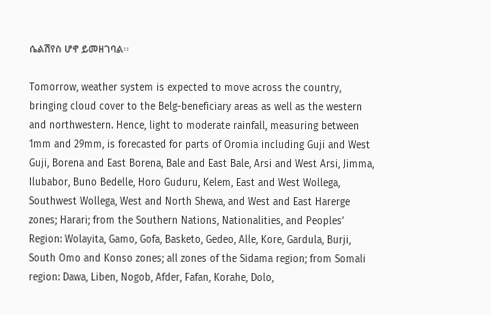ሴልሽየስ ሆኖ ይመዘገባል፡፡

Tomorrow, weather system is expected to move across the country, bringing cloud cover to the Belg-beneficiary areas as well as the western and northwestern. Hence, light to moderate rainfall, measuring between 1mm and 29mm, is forecasted for parts of Oromia including Guji and West Guji, Borena and East Borena, Bale and East Bale, Arsi and West Arsi, Jimma, Ilubabor, Buno Bedelle, Horo Guduru, Kelem, East and West Wollega, Southwest Wollega, West and North Shewa, and West and East Harerge zones; Harari; from the Southern Nations, Nationalities, and Peoples’ Region: Wolayita, Gamo, Gofa, Basketo, Gedeo, Alle, Kore, Gardula, Burji, South Omo and Konso zones; all zones of the Sidama region; from Somali region: Dawa, Liben, Nogob, Afder, Fafan, Korahe, Dolo,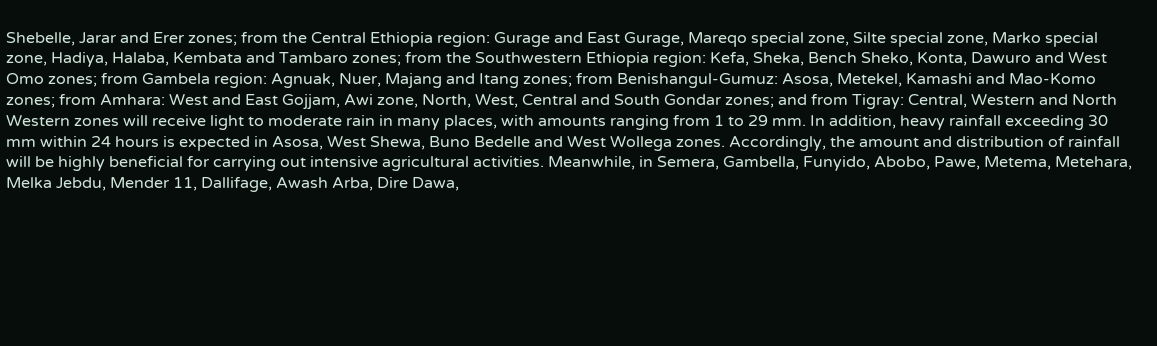Shebelle, Jarar and Erer zones; from the Central Ethiopia region: Gurage and East Gurage, Mareqo special zone, Silte special zone, Marko special zone, Hadiya, Halaba, Kembata and Tambaro zones; from the Southwestern Ethiopia region: Kefa, Sheka, Bench Sheko, Konta, Dawuro and West Omo zones; from Gambela region: Agnuak, Nuer, Majang and Itang zones; from Benishangul-Gumuz: Asosa, Metekel, Kamashi and Mao-Komo zones; from Amhara: West and East Gojjam, Awi zone, North, West, Central and South Gondar zones; and from Tigray: Central, Western and North Western zones will receive light to moderate rain in many places, with amounts ranging from 1 to 29 mm. In addition, heavy rainfall exceeding 30 mm within 24 hours is expected in Asosa, West Shewa, Buno Bedelle and West Wollega zones. Accordingly, the amount and distribution of rainfall will be highly beneficial for carrying out intensive agricultural activities. Meanwhile, in Semera, Gambella, Funyido, Abobo, Pawe, Metema, Metehara, Melka Jebdu, Mender 11, Dallifage, Awash Arba, Dire Dawa,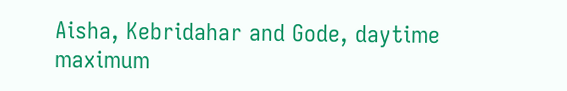Aisha, Kebridahar and Gode, daytime maximum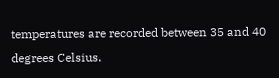temperatures are recorded between 35 and 40 degrees Celsius.